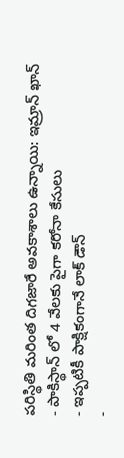పరిస్థితి మరింత దిగజారే అవకాశాలు ఉన్నాయి: ఇమ్రాన్ ఖాన్
- పాకిస్థాన్ లో 4 వేలకు పైగా కరోనా కేసులు
- ఇప్పటికీ పాక్షికంగానే లాక్ డౌన్
-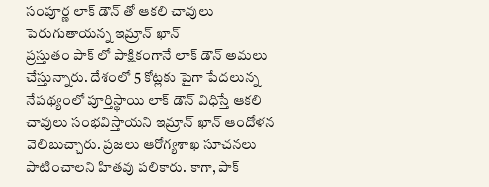సంపూర్ణ లాక్ డౌన్ తో ఆకలి చావులు పెరుగుతాయన్న ఇమ్రాన్ ఖాన్
ప్రస్తుతం పాక్ లో పాక్షికంగానే లాక్ డౌన్ అమలు చేస్తున్నారు. దేశంలో 5 కోట్లకు పైగా పేదలున్న నేపథ్యంలో పూర్తిస్థాయి లాక్ డౌన్ విధిస్తే ఆకలి చావులు సంభవిస్తాయని ఇమ్రాన్ ఖాన్ ఆందోళన వెలిబుచ్చారు. ప్రజలు ఆరోగ్యశాఖ సూచనలు పాటించాలని హితవు పలికారు. కాగా, పాక్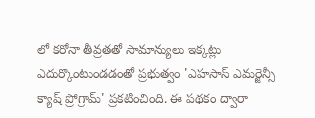లో కరోనా తీవ్రతతో సామాన్యులు ఇక్కట్లు ఎదుర్కొంటుండడంతో ప్రభుత్వం 'ఎహసాస్ ఎమర్జెన్సీ క్యాష్ ప్రోగ్రామ్' ప్రకటించింది. ఈ పథకం ద్వారా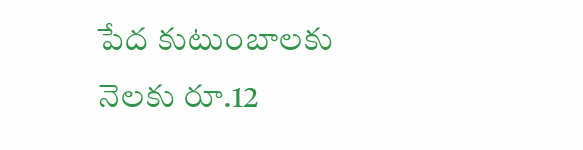పేద కుటుంబాలకు నెలకు రూ.12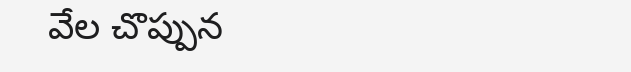వేల చొప్పున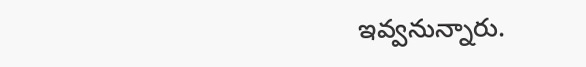ఇవ్వనున్నారు.